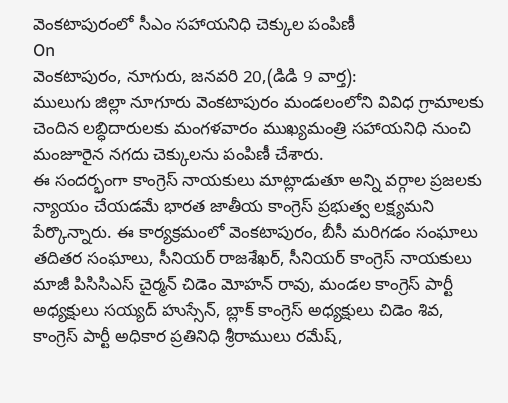వెంకటాపురంలో సీఎం సహాయనిధి చెక్కుల పంపిణీ
On
వెంకటాపురం, నూగురు, జనవరి 20,(డిడి 9 వార్త):
ములుగు జిల్లా నూగూరు వెంకటాపురం మండలంలోని వివిధ గ్రామాలకు చెందిన లబ్ధిదారులకు మంగళవారం ముఖ్యమంత్రి సహాయనిధి నుంచి మంజూరైన నగదు చెక్కులను పంపిణీ చేశారు.
ఈ సందర్భంగా కాంగ్రెస్ నాయకులు మాట్లాడుతూ అన్ని వర్గాల ప్రజలకు న్యాయం చేయడమే భారత జాతీయ కాంగ్రెస్ ప్రభుత్వ లక్ష్యమని పేర్కొన్నారు. ఈ కార్యక్రమంలో వెంకటాపురం, బీసీ మరిగడం సంఘాలు తదితర సంఘాలు, సీనియర్ రాజశేఖర్, సీనియర్ కాంగ్రెస్ నాయకులు మాజీ పిసిసిఎస్ చైర్మన్ చిడెం మోహన్ రావు, మండల కాంగ్రెస్ పార్టీ అధ్యక్షులు సయ్యద్ హుస్సేన్, బ్లాక్ కాంగ్రెస్ అధ్యక్షులు చిడెం శివ, కాంగ్రెస్ పార్టీ అధికార ప్రతినిధి శ్రీరాములు రమేష్,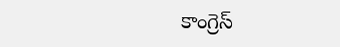కాంగ్రెస్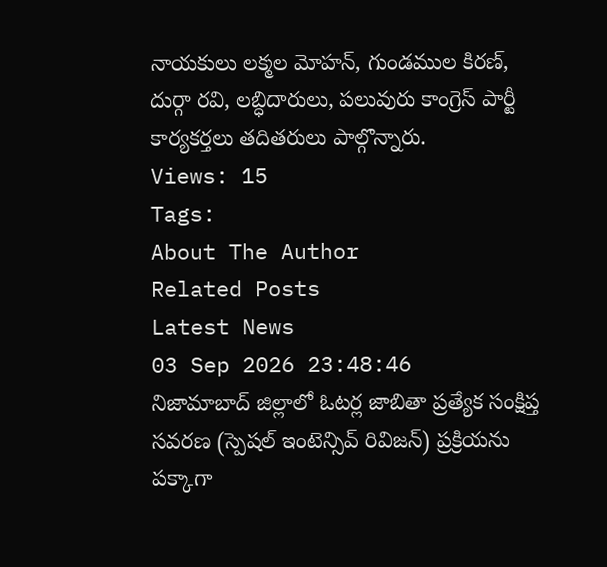నాయకులు లక్మల మోహన్, గుండముల కిరణ్, దుర్గా రవి, లబ్ధిదారులు, పలువురు కాంగ్రెస్ పార్టీ కార్యకర్తలు తదితరులు పాల్గొన్నారు.
Views: 15
Tags:
About The Author
Related Posts
Latest News
03 Sep 2026 23:48:46
నిజామాబాద్ జిల్లాలో ఓటర్ల జాబితా ప్రత్యేక సంక్షిప్త సవరణ (స్పెషల్ ఇంటెన్సివ్ రివిజన్) ప్రక్రియను పక్కాగా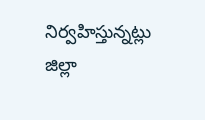నిర్వహిస్తున్నట్లు జిల్లా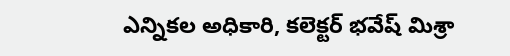ఎన్నికల అధికారి, కలెక్టర్ భవేష్ మిశ్రా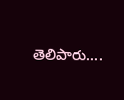తెలిపారు....